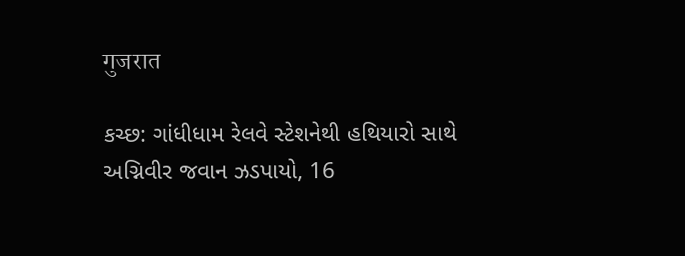गुजरात

કચ્છ: ગાંધીધામ રેલવે સ્ટેશનેથી હથિયારો સાથે અગ્નિવીર જવાન ઝડપાયો, 16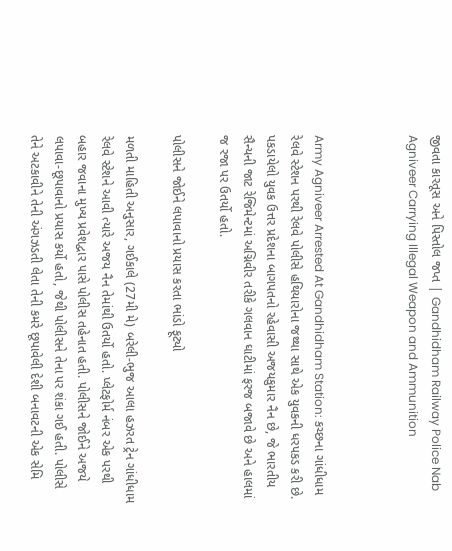જીવતા કારતૂસ અને પિસ્તોલ જપ્ત | Gandhidham Railway Police Nab Agniveer Carrying Illegal Weapon and Ammunition



Army Agniveer Arrested At Gandhidham Station: કચ્છના ગાંધીધામ રેલવે સ્ટેશન પરથી રેલવે પોલીસે હથિયારોના જથ્થા સાથે એક યુવકની ધરપકડ કરી છે. પકડાયેલો યુવક ઉત્તર પ્રદેશના બાગપતનો રહેવાસી અજયકુમાર નૈન છે, જે ભારતીય સૈન્યની જાટ રેજિમેન્ટમાં અગ્નિવીર તરીકે ગલવાન ઘાટીમાં ફરજ બજાવે છે અને હાલમાં જ રજા પર ઉતર્યો હતો.

પોલીસને જોઈને લપાવાનો પ્રયાસ કરતા ભાંડો ફૂટ્યો

મળતી માહિતી અનુસાર, ગઈકાલે (27મી મે) બરેલી-ભુજ આલા હઝરત ટ્રેન ગાંધીધામ રેલવે સ્ટેશને આવી ત્યારે અજય નૈન તેમાંથી ઉતર્યો હતો. પ્લેટફોર્મ નંબર એક પરથી બહાર જવાના મુખ્ય પ્રવેશદ્વાર પાસે પોલીસ તહેનાત હતી. પોલીસને જોઈને અજયે લપાવા-છૂપાવાનો પ્રયાસ કર્યો હતો, જેથી પોલીસને તેના પર શંકા ગઈ હતી. પોલીસે તેને અટકાવીને તેની અંગઝડતી લેતા તેની કમરે છૂપાવેલી દેશી બનાવટની એક સેમિ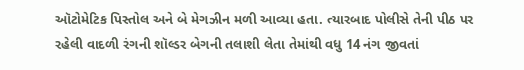ઑટોમેટિક પિસ્તોલ અને બે મેગઝીન મળી આવ્યા હતા. ત્યારબાદ પોલીસે તેની પીઠ પર રહેલી વાદળી રંગની શૉલ્ડર બેગની તલાશી લેતા તેમાંથી વધુ 14 નંગ જીવતાં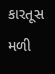કારતૂસ મળી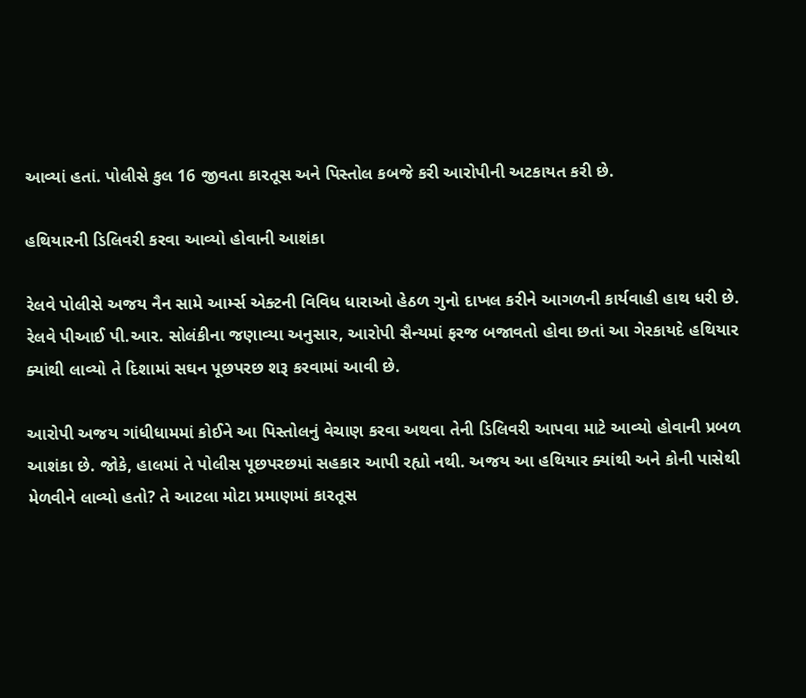આવ્યાં હતાં. પોલીસે કુલ 16 જીવતા કારતૂસ અને પિસ્તોલ કબજે કરી આરોપીની અટકાયત કરી છે.

હથિયારની ડિલિવરી કરવા આવ્યો હોવાની આશંકા

રેલવે પોલીસે અજય નૈન સામે આર્મ્સ એક્ટની વિવિધ ધારાઓ હેઠળ ગુનો દાખલ કરીને આગળની કાર્યવાહી હાથ ધરી છે. રેલવે પીઆઈ પી.આર. સોલંકીના જણાવ્યા અનુસાર, આરોપી સૈન્યમાં ફરજ બજાવતો હોવા છતાં આ ગેરકાયદે હથિયાર ક્યાંથી લાવ્યો તે દિશામાં સઘન પૂછપરછ શરૂ કરવામાં આવી છે.

આરોપી અજય ગાંધીધામમાં કોઈને આ પિસ્તોલનું વેચાણ કરવા અથવા તેની ડિલિવરી આપવા માટે આવ્યો હોવાની પ્રબળ આશંકા છે. જોકે, હાલમાં તે પોલીસ પૂછપરછમાં સહકાર આપી રહ્યો નથી. અજય આ હથિયાર ક્યાંથી અને કોની પાસેથી મેળવીને લાવ્યો હતો? તે આટલા મોટા પ્રમાણમાં કારતૂસ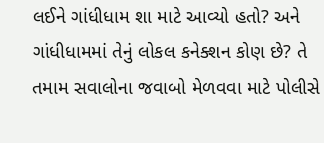લઈને ગાંધીધામ શા માટે આવ્યો હતો? અને ગાંધીધામમાં તેનું લોકલ કનેક્શન કોણ છે? તે તમામ સવાલોના જવાબો મેળવવા માટે પોલીસે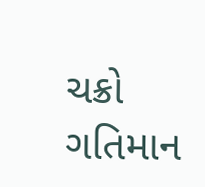ચક્રો ગતિમાન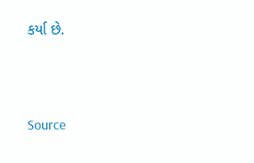કર્યા છે.



Source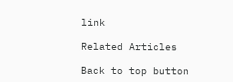link

Related Articles

Back to top button